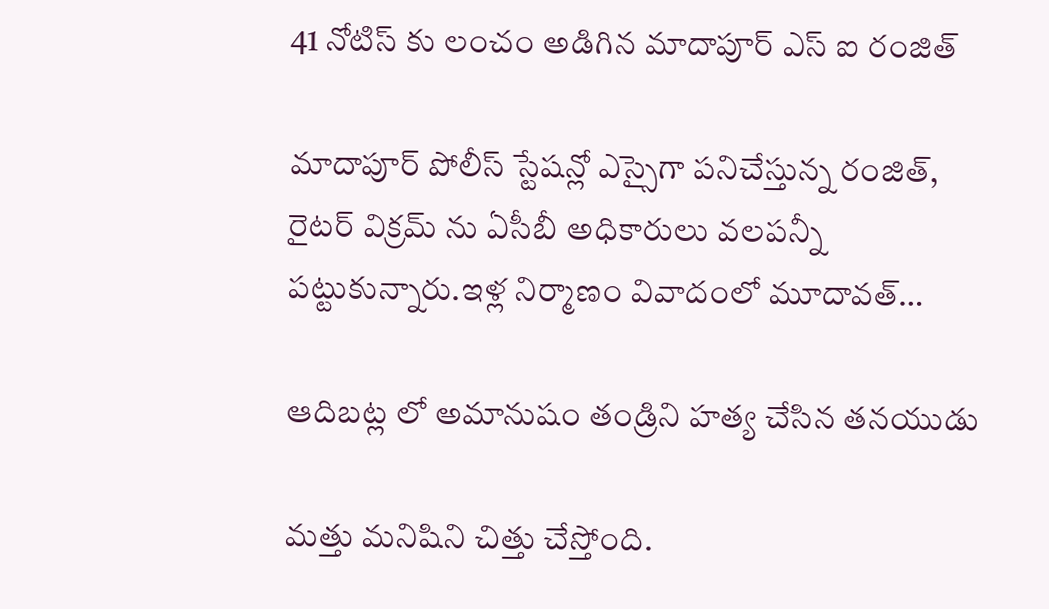41 నోటిస్ కు లంచం అడిగిన మాదాపూర్ ఎస్ ఐ రంజిత్

మాదాపూర్ పోలీస్ స్టేషన్లో ఎస్సైగా పనిచేస్తున్న రంజిత్, రైటర్ విక్రమ్ ను ఏసీబీ అధికారులు వలపన్నీ పట్టుకున్నారు.ఇళ్ల నిర్మాణం వివాదంలో మూదావత్…

ఆదిబట్ల లో అమానుషం తండ్రిని హత్య చేసిన తనయుడు

మత్తు మనిషిని చిత్తు చేస్తోంది.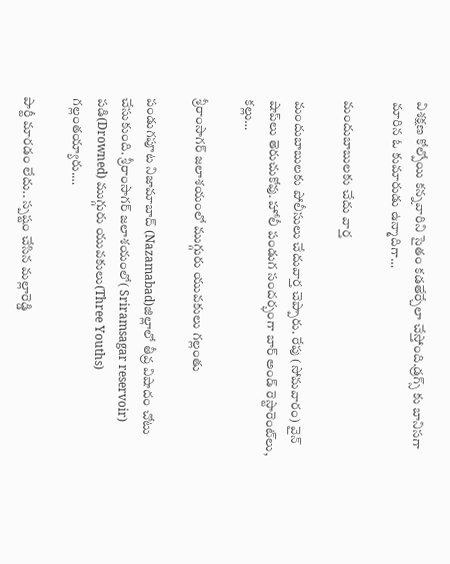విశక్షణ కోల్పోయి కన్నవారిని సైతం కడతేర్చేలా చేస్తోంది.డ్రగ్స్ కు బానిసగా మారిన ఓ కుమారుడు ఉన్మాదిగా…

మందుబాబులకు చేదు వార్త

మందుబాబులకు పోలీసులు చేదువార్త చెప్పారు. రేపు (సోమవారం) వైన్ షాప్‌లు తెరుచుకోవు. హోలీ పండుగ సందర్భంగా బార్ అండ్ రెస్టారెంట్‌లు, కల్లు…

శ్రీరాంసాగర్‌ జలాశయంలో ముగ్గురు యువకులు గల్లంతు

పండుగపూట నిజామాబాద్‌ (Nazamabad)జిల్లాలో తీవ్ర విషాదం చోటు చేసుకుంది. శ్రీరాంసాగర్‌ జలాశయంలో( Sriramsagar reservoir) పడి(Drowned) ముగ్గురు యువకులు(Three Youths) గల్లంతయ్యారు.…

పార్టీ మార‌డం లేదు.. స్ప‌ష్టం చేసిన మ‌ల్లారెడ్డి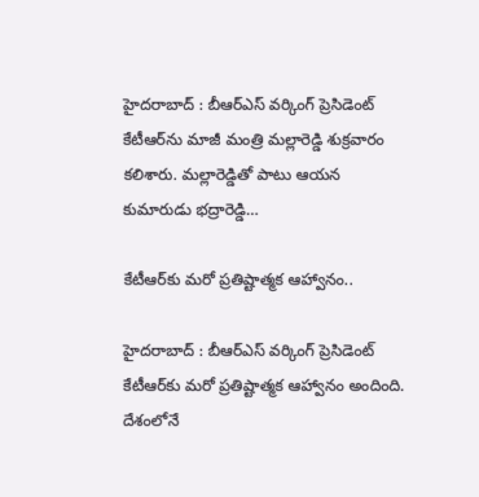హైద‌రాబాద్ : బీఆర్ఎస్ వ‌ర్కింగ్ ప్రెసిడెంట్ కేటీఆర్‌ను మాజీ మంత్రి మ‌ల్లారెడ్డి శుక్ర‌వారం క‌లిశారు. మ‌ల్లారెడ్డితో పాటు ఆయ‌న కుమారుడు భ‌ద్రారెడ్డి…

కేటీఆర్‌కు మరో ప్రతిష్టాత్మక ఆహ్వానం..

హైద‌రాబాద్ : బీఆర్ఎస్ వ‌ర్కింగ్ ప్రెసిడెంట్ కేటీఆర్‌కు మరో ప్ర‌తిష్టాత్మ‌క‌ ఆహ్వానం అందింది. దేశంలోనే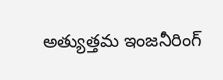అత్యుత్తమ ఇంజనీరింగ్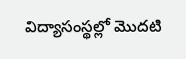విద్యాసంస్థల్లో మొదటి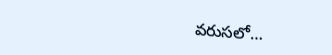వరుసలో…